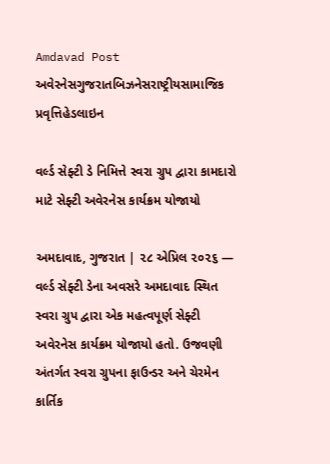Amdavad Post
અવેરનેસગુજરાતબિઝનેસરાષ્ટ્રીયસામાજિક પ્રવૃત્તિહેડલાઇન

વર્લ્ડ સેફ્ટી ડે નિમિત્તે સ્વરા ગ્રુપ દ્વારા કામદારો માટે સેફ્ટી અવેરનેસ કાર્યક્રમ યોજાયો

અમદાવાદ, ગુજરાત | ૨૮ એપ્રિલ ૨૦૨૬ — વર્લ્ડ સેફ્ટી ડેના અવસરે અમદાવાદ સ્થિત સ્વરા ગ્રુપ દ્વારા એક મહત્વપૂર્ણ સેફ્ટી અવેરનેસ કાર્યક્રમ યોજાયો હતો. ઉજવણી અંતર્ગત સ્વરા ગ્રુપના ફાઉન્ડર અને ચેરમેન કાર્તિક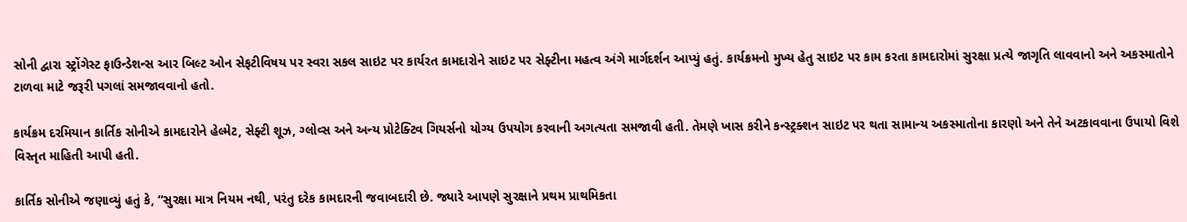સોની દ્વારા સ્ટ્રોંગેસ્ટ ફાઉન્ડેશન્સ આર બિલ્ટ ઓન સેફટીવિષય પર સ્વરા સકલ સાઇટ પર કાર્યરત કામદારોને સાઇટ પર સેફ્ટીના મહત્વ અંગે માર્ગદર્શન આપ્યું હતું. કાર્યક્રમનો મુખ્ય હેતુ સાઇટ પર કામ કરતા કામદારોમાં સુરક્ષા પ્રત્યે જાગૃતિ લાવવાનો અને અકસ્માતોને ટાળવા માટે જરૂરી પગલાં સમજાવવાનો હતો.

કાર્યક્રમ દરમિયાન કાર્તિક સોનીએ કામદારોને હેલ્મેટ, સેફ્ટી શૂઝ, ગ્લોવ્સ અને અન્ય પ્રોટેક્ટિવ ગિયર્સનો યોગ્ય ઉપયોગ કરવાની અગત્યતા સમજાવી હતી. તેમણે ખાસ કરીને કન્સ્ટ્રક્શન સાઇટ પર થતા સામાન્ય અકસ્માતોના કારણો અને તેને અટકાવવાના ઉપાયો વિશે વિસ્તૃત માહિતી આપી હતી.

કાર્તિક સોનીએ જણાવ્યું હતું કે, “સુરક્ષા માત્ર નિયમ નથી, પરંતુ દરેક કામદારની જવાબદારી છે. જ્યારે આપણે સુરક્ષાને પ્રથમ પ્રાથમિકતા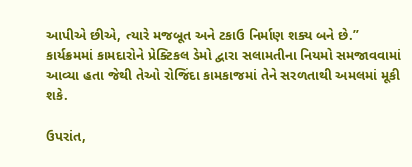આપીએ છીએ, ત્યારે મજબૂત અને ટકાઉ નિર્માણ શક્ય બને છે.” કાર્યક્રમમાં કામદારોને પ્રેક્ટિકલ ડેમો દ્વારા સલામતીના નિયમો સમજાવવામાં આવ્યા હતા જેથી તેઓ રોજિંદા કામકાજમાં તેને સરળતાથી અમલમાં મૂકી શકે.

ઉપરાંત,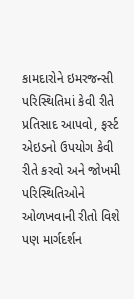કામદારોને ઇમરજન્સી પરિસ્થિતિમાં કેવી રીતે પ્રતિસાદ આપવો, ફર્સ્ટ એઇડનો ઉપયોગ કેવી રીતે કરવો અને જોખમી પરિસ્થિતિઓને ઓળખવાની રીતો વિશે પણ માર્ગદર્શન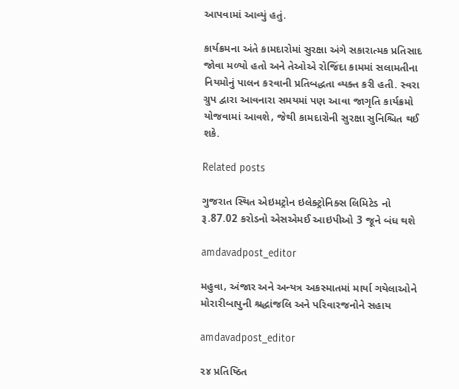આપવામાં આવ્યું હતું.

કાર્યક્રમના અંતે કામદારોમાં સુરક્ષા અંગે સકારાત્મક પ્રતિસાદ જોવા મળ્યો હતો અને તેઓએ રોજિંદા કામમાં સલામતીના નિયમોનું પાલન કરવાની પ્રતિબદ્ધતા વ્યક્ત કરી હતી. સ્વરા ગ્રુપ દ્વારા આવનારા સમયમાં પણ આવા જાગૃતિ કાર્યક્રમો યોજવામાં આવશે, જેથી કામદારોની સુરક્ષા સુનિશ્ચિત થઈ શકે.

Related posts

ગુજરાત સ્થિત એઇમટ્રોન ઇલેક્ટ્રોનિક્સ લિમિટેડ નો રૂ.87.02 કરોડનો એસએમઈ આઇપીઓ 3 જૂને બંધ થશે

amdavadpost_editor

મહુવા, અંજાર અને અન્યત્ર અકસ્માતમાં માર્યા ગયેલાઓને મોરારીબાપુની શ્રદ્ધાંજલિ અને પરિવારજનોને સહાય

amdavadpost_editor

૨૪ પ્રતિષ્ઠિત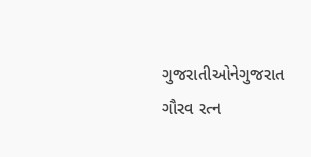ગુજરાતીઓનેગુજરાત ગૌરવ રત્ન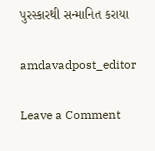પુરસ્કારથી સન્માનિત કરાયા

amdavadpost_editor

Leave a Comment